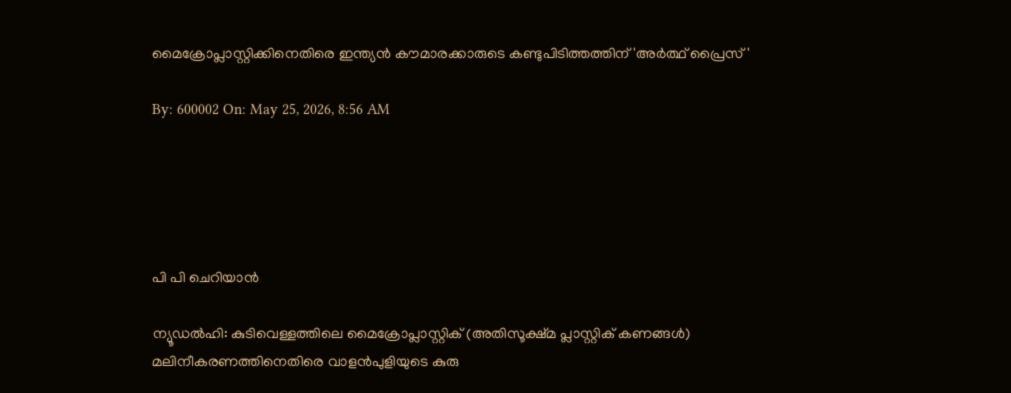മൈക്രോപ്ലാസ്റ്റിക്കിനെതിരെ ഇന്ത്യന്‍ കൗമാരക്കാരുടെ കണ്ടുപിടിത്തത്തിന് 'അര്‍ത്ഥ് പ്രൈസ്'

By: 600002 On: May 25, 2026, 8:56 AM





പി പി ചെറിയാന്‍

ന്യൂഡല്‍ഹി: കുടിവെള്ളത്തിലെ മൈക്രോപ്ലാസ്റ്റിക് (അതിസൂക്ഷ്മ പ്ലാസ്റ്റിക് കണങ്ങള്‍) മലിനീകരണത്തിനെതിരെ വാളന്‍പുളിയുടെ കുരു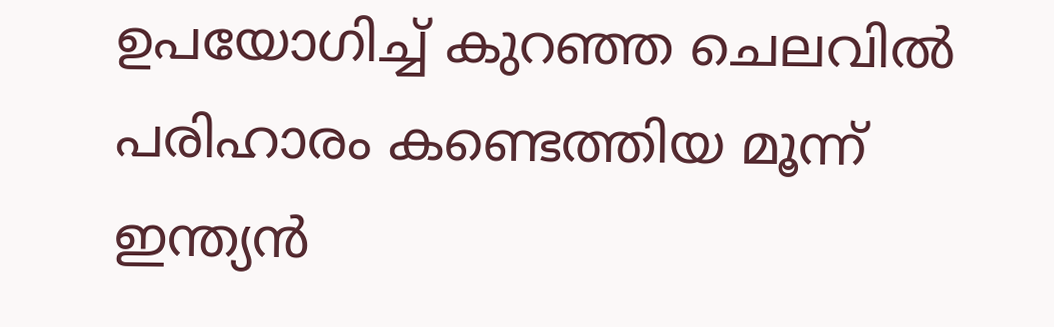ഉപയോഗിച്ച് കുറഞ്ഞ ചെലവില്‍ പരിഹാരം കണ്ടെത്തിയ മൂന്ന് ഇന്ത്യന്‍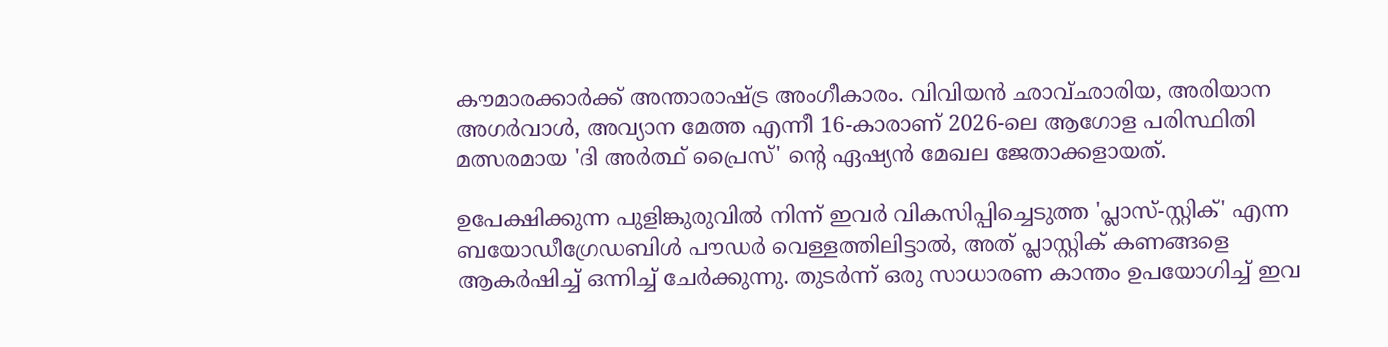കൗമാരക്കാര്‍ക്ക് അന്താരാഷ്ട്ര അംഗീകാരം. വിവിയന്‍ ഛാവ്ഛാരിയ, അരിയാന അഗര്‍വാള്‍, അവ്യാന മേത്ത എന്നീ 16-കാരാണ് 2026-ലെ ആഗോള പരിസ്ഥിതി മത്സരമായ 'ദി അര്‍ത്ഥ് പ്രൈസ്' ന്റെ ഏഷ്യന്‍ മേഖല ജേതാക്കളായത്.

ഉപേക്ഷിക്കുന്ന പുളിങ്കുരുവില്‍ നിന്ന് ഇവര്‍ വികസിപ്പിച്ചെടുത്ത 'പ്ലാസ്-സ്റ്റിക്' എന്ന ബയോഡീഗ്രേഡബിള്‍ പൗഡര്‍ വെള്ളത്തിലിട്ടാല്‍, അത് പ്ലാസ്റ്റിക് കണങ്ങളെ ആകര്‍ഷിച്ച് ഒന്നിച്ച് ചേര്‍ക്കുന്നു. തുടര്‍ന്ന് ഒരു സാധാരണ കാന്തം ഉപയോഗിച്ച് ഇവ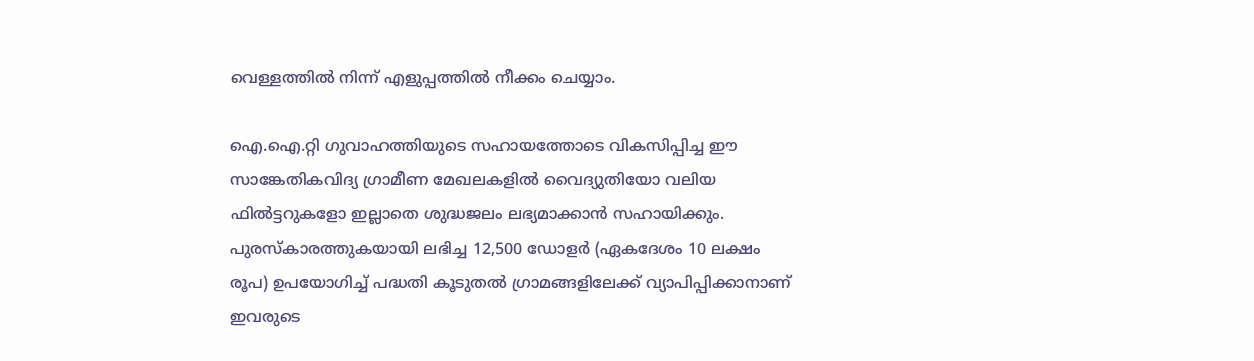വെള്ളത്തില്‍ നിന്ന് എളുപ്പത്തില്‍ നീക്കം ചെയ്യാം.

ഐ.ഐ.റ്റി ഗുവാഹത്തിയുടെ സഹായത്തോടെ വികസിപ്പിച്ച ഈ സാങ്കേതികവിദ്യ ഗ്രാമീണ മേഖലകളില്‍ വൈദ്യുതിയോ വലിയ ഫില്‍ട്ടറുകളോ ഇല്ലാതെ ശുദ്ധജലം ലഭ്യമാക്കാന്‍ സഹായിക്കും. പുരസ്‌കാരത്തുകയായി ലഭിച്ച 12,500 ഡോളര്‍ (ഏകദേശം 10 ലക്ഷം രൂപ) ഉപയോഗിച്ച് പദ്ധതി കൂടുതല്‍ ഗ്രാമങ്ങളിലേക്ക് വ്യാപിപ്പിക്കാനാണ് ഇവരുടെ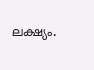ലക്ഷ്യം.